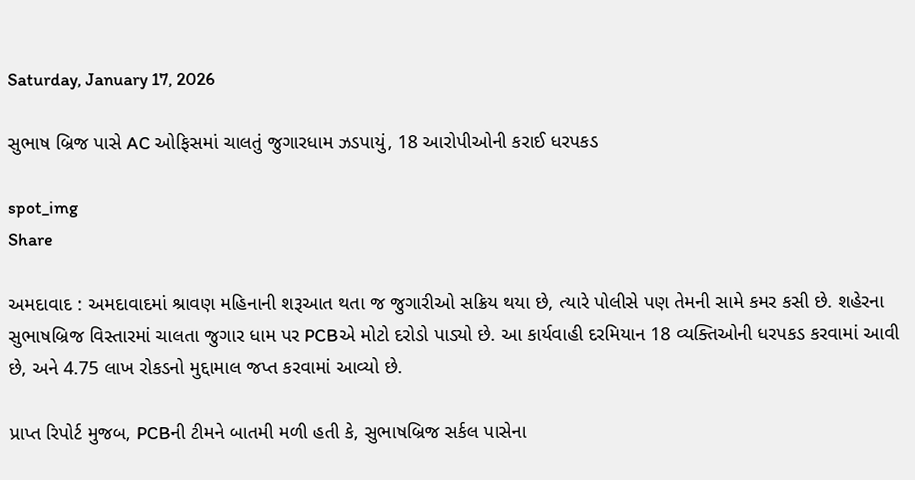Saturday, January 17, 2026

સુભાષ બ્રિજ પાસે AC ઓફિસમાં ચાલતું જુગારધામ ઝડપાયું, 18 આરોપીઓની કરાઈ ધરપકડ

spot_img
Share

અમદાવાદ : અમદાવાદમાં શ્રાવણ મહિનાની શરૂઆત થતા જ જુગારીઓ સક્રિય થયા છે, ત્યારે પોલીસે પણ તેમની સામે કમર કસી છે. શહેરના સુભાષબ્રિજ વિસ્તારમાં ચાલતા જુગાર ધામ પર PCBએ મોટો દરોડો પાડ્યો છે. આ કાર્યવાહી દરમિયાન 18 વ્યક્તિઓની ધરપકડ કરવામાં આવી છે, અને 4.75 લાખ રોકડનો મુદ્દામાલ જપ્ત કરવામાં આવ્યો છે.

પ્રાપ્ત રિપોર્ટ મુજબ, PCBની ટીમને બાતમી મળી હતી કે, સુભાષબ્રિજ સર્કલ પાસેના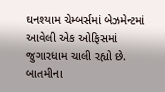ઘનશ્યામ ચેમ્બર્સમાં બેઝમેન્ટમાં આવેલી એક ઓફિસમાં જુગારધામ ચાલી રહ્યો છે. બાતમીના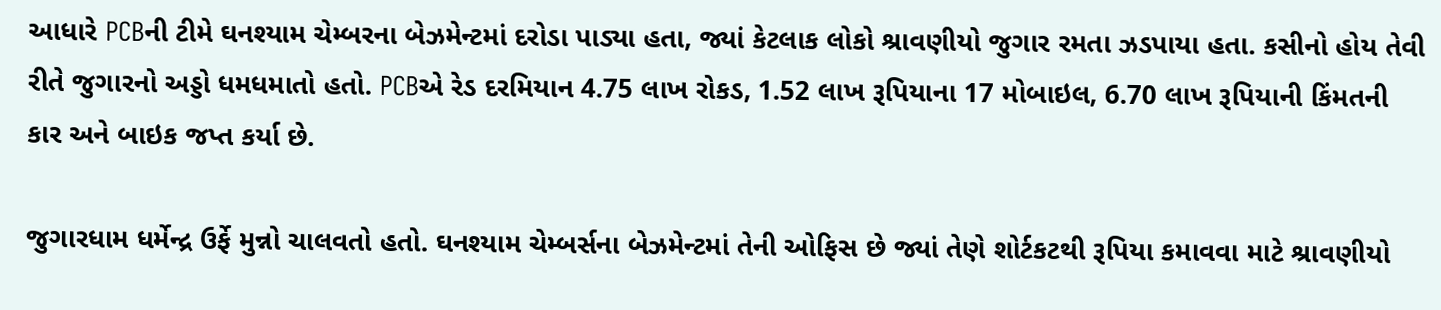આધારે PCBની ટીમે ઘનશ્યામ ચેમ્બરના બેઝમેન્ટમાં દરોડા પાડ્યા હતા, જ્યાં કેટલાક લોકો શ્રાવણીયો જુગાર રમતા ઝડપાયા હતા. કસીનો હોય તેવી રીતે જુગારનો અડ્ડો ધમધમાતો હતો. PCBએ રેડ દરમિયાન 4.75 લાખ રોકડ, 1.52 લાખ રૂપિયાના 17 મોબાઇલ, 6.70 લાખ રૂપિયાની કિંમતની કાર અને બાઇક જપ્ત કર્યા છે.

જુગારધામ ધર્મેન્દ્ર ઉર્ફે મુન્નો ચાલવતો હતો. ઘનશ્યામ ચેમ્બર્સના બેઝમેન્ટમાં તેની ઓફિસ છે જ્યાં તેણે શોર્ટકટથી રૂપિયા કમાવવા માટે શ્રાવણીયો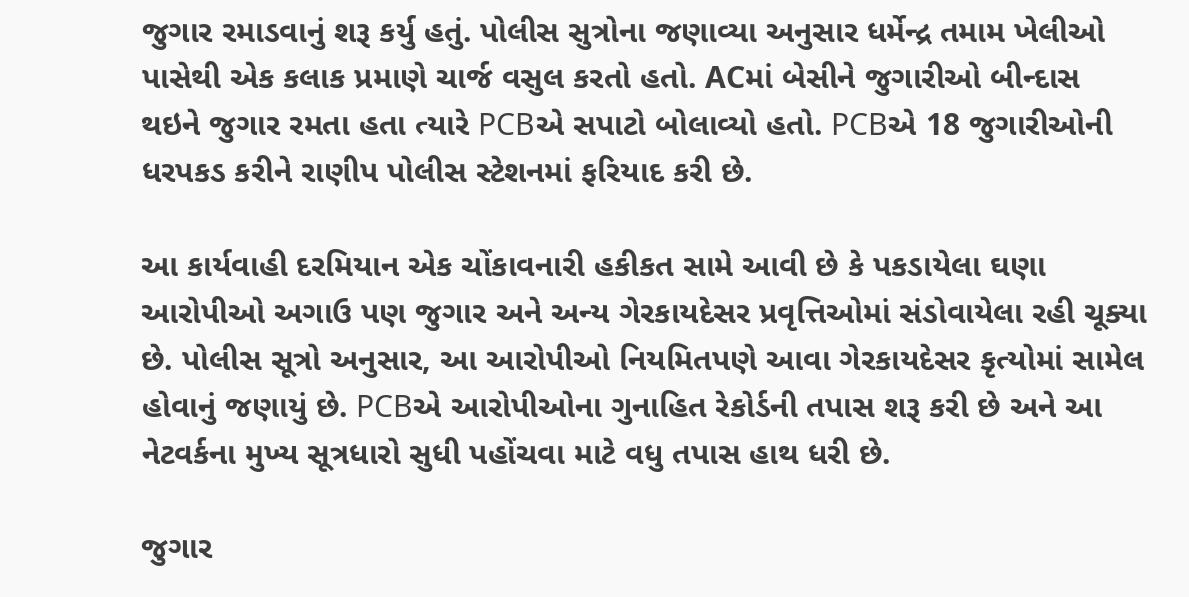જુગાર રમાડવાનું શરૂ કર્યુ હતું. પોલીસ સુત્રોના જણાવ્યા અનુસાર ધર્મેન્દ્ર તમામ ખેલીઓ પાસેથી એક કલાક પ્રમાણે ચાર્જ વસુલ કરતો હતો. ACમાં બેસીને જુગારીઓ બીન્દાસ થઇને જુગાર રમતા હતા ત્યારે PCBએ સપાટો બોલાવ્યો હતો. PCBએ 18 જુગારીઓની ધરપકડ કરીને રાણીપ પોલીસ સ્ટેશનમાં ફરિયાદ કરી છે.

આ કાર્યવાહી દરમિયાન એક ચોંકાવનારી હકીકત સામે આવી છે કે પકડાયેલા ઘણા આરોપીઓ અગાઉ પણ જુગાર અને અન્ય ગેરકાયદેસર પ્રવૃત્તિઓમાં સંડોવાયેલા રહી ચૂક્યા છે. પોલીસ સૂત્રો અનુસાર, આ આરોપીઓ નિયમિતપણે આવા ગેરકાયદેસર કૃત્યોમાં સામેલ હોવાનું જણાયું છે. PCBએ આરોપીઓના ગુનાહિત રેકોર્ડની તપાસ શરૂ કરી છે અને આ નેટવર્કના મુખ્ય સૂત્રધારો સુધી પહોંચવા માટે વધુ તપાસ હાથ ધરી છે.

જુગાર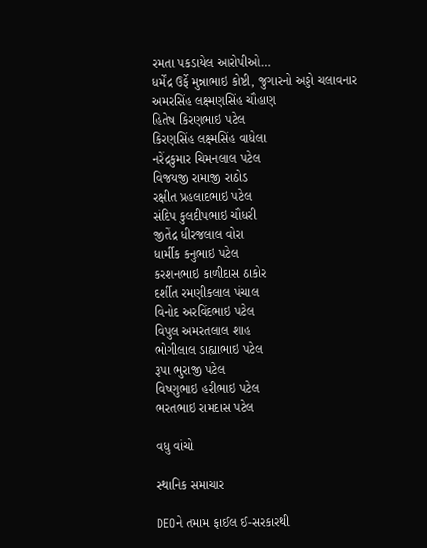રમતા પકડાયેલ આરોપીઓ…
ધર્મેંદ્ર ઉર્ફે મુન્નાભાઇ કોષ્ટી, જુગારનો અડ્ડો ચલાવનાર
અમરસિંહ લક્ષ્મણસિંહ ચૌહાણ
હિતેષ કિરણભાઇ પટેલ
કિરણસિંહ લક્ષ્મસિંહ વાધેલા
નરેંદ્રકુમાર ચિમનલાલ પટેલ
વિજયજી રામાજી રાઠોડ
રક્ષીત પ્રહલાદભાઇ પટેલ
સંદિપ કુલદીપભાઇ ચૌધરી
જીતેંદ્ર ધીરજલાલ વોરા
ધાર્મીક કનુભાઇ પટેલ
કરશનભાઇ કાળીદાસ ઠાકોર
દર્શીત રમણીકલાલ પંચાલ
વિનોદ અરવિંદભાઇ પટેલ
વિપુલ અમરતલાલ શાહ
ભોગીલાલ ડાહ્યાભાઇ પટેલ
રૂપા ભુરાજી પટેલ
વિષ્ણુભાઇ હરીભાઇ પટેલ
ભરતભાઇ રામદાસ પટેલ

વધુ વાંચો

સ્થાનિક સમાચાર

DEOને તમામ ફાઈલ ઈ-સરકારથી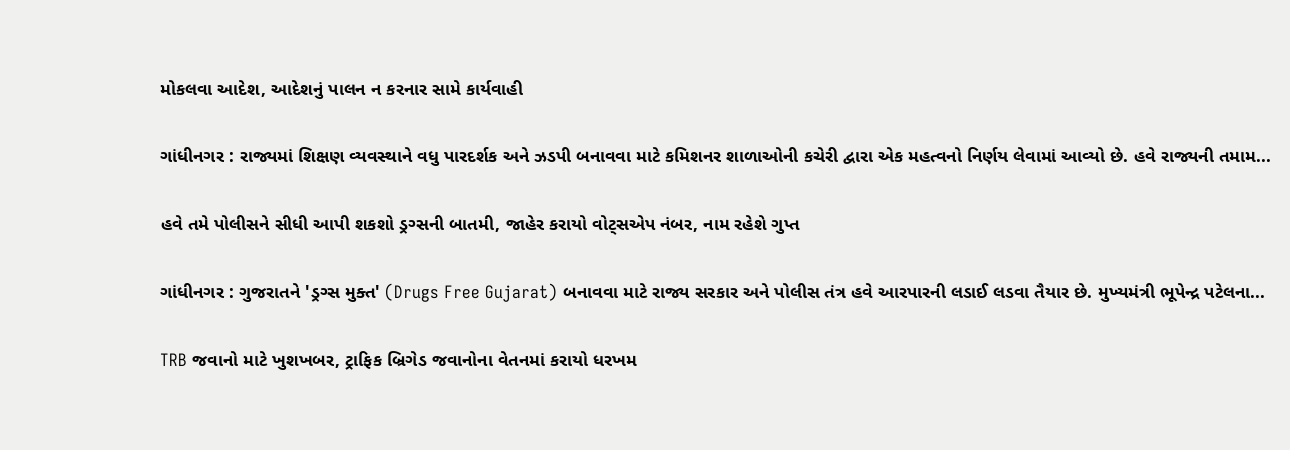મોકલવા આદેશ, આદેશનું પાલન ન કરનાર સામે કાર્યવાહી

ગાંધીનગર : રાજ્યમાં શિક્ષણ વ્યવસ્થાને વધુ પારદર્શક અને ઝડપી બનાવવા માટે કમિશનર શાળાઓની કચેરી દ્વારા એક મહત્વનો નિર્ણય લેવામાં આવ્યો છે. હવે રાજ્યની તમામ...

હવે તમે પોલીસને સીધી આપી શકશો ડ્રગ્સની બાતમી, જાહેર કરાયો વોટ્સએપ નંબર, નામ રહેશે ગુપ્ત

ગાંધીનગર : ગુજરાતને 'ડ્રગ્સ મુક્ત' (Drugs Free Gujarat) બનાવવા માટે રાજ્ય સરકાર અને પોલીસ તંત્ર હવે આરપારની લડાઈ લડવા તૈયાર છે. મુખ્યમંત્રી ભૂપેન્દ્ર પટેલના...

TRB જવાનો માટે ખુશખબર, ટ્રાફિક બ્રિગેડ જવાનોના વેતનમાં કરાયો ધરખમ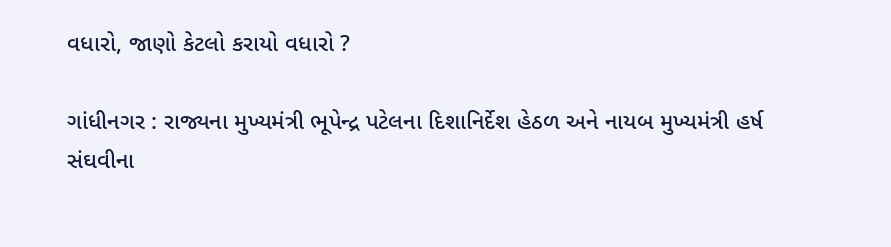વધારો, જાણો કેટલો કરાયો વધારો ?

ગાંધીનગર : રાજ્યના મુખ્યમંત્રી ભૂપેન્દ્ર પટેલના દિશાનિર્દેશ હેઠળ અને નાયબ મુખ્યમંત્રી હર્ષ સંઘવીના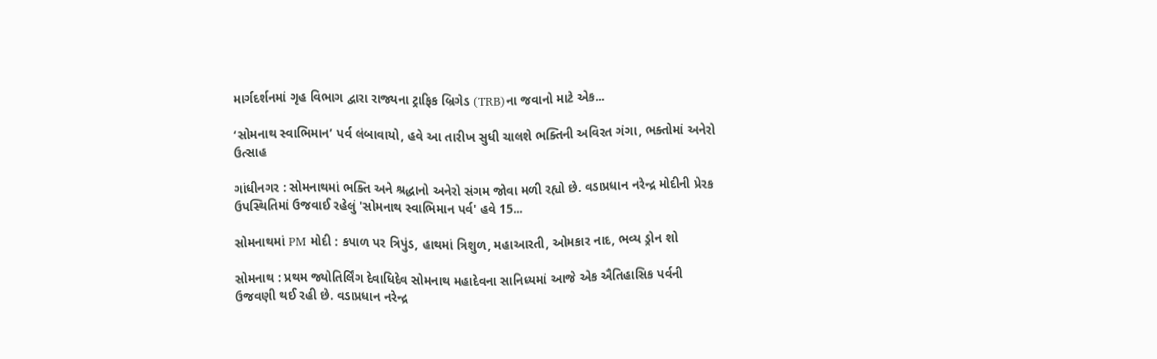માર્ગદર્શનમાં ગૃહ વિભાગ દ્વારા રાજ્યના ટ્રાફિક બ્રિગેડ (TRB)ના જવાનો માટે એક...

‘સોમનાથ સ્વાભિમાન’ પર્વ લંબાવાયો, હવે આ તારીખ સુધી ચાલશે ભક્તિની અવિરત ગંગા, ભક્તોમાં અનેરો ઉત્સાહ

ગાંધીનગર : સોમનાથમાં ભક્તિ અને શ્રદ્ધાનો અનેરો સંગમ જોવા મળી રહ્યો છે. વડાપ્રધાન નરેન્દ્ર મોદીની પ્રેરક ઉપસ્થિતિમાં ઉજવાઈ રહેલું 'સોમનાથ સ્વાભિમાન પર્વ' હવે 15...

સોમનાથમાં PM મોદી : કપાળ પર ત્રિપુંડ, હાથમાં ત્રિશુળ, મહાઆરતી, ઓમકાર નાદ, ભવ્ય ડ્રોન શો

સોમનાથ : પ્રથમ જ્યોતિર્લિંગ દેવાધિદેવ સોમનાથ મહાદેવના સાનિધ્યમાં આજે એક ઐતિહાસિક પર્વની ઉજવણી થઈ રહી છે. વડાપ્રધાન નરેન્દ્ર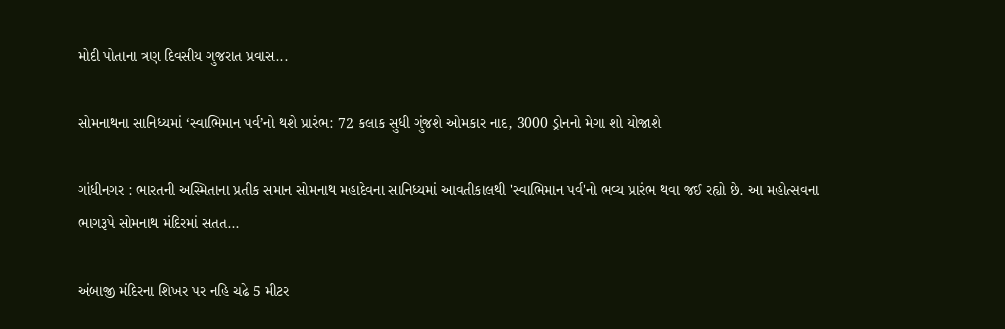મોદી પોતાના ત્રણ દિવસીય ગુજરાત પ્રવાસ...

સોમનાથના સાનિધ્યમાં ‘સ્વાભિમાન પર્વ’નો થશે પ્રારંભ: 72 કલાક સુધી ગુંજશે ઓમકાર નાદ, 3000 ડ્રોનનો મેગા શો યોજાશે

ગાંધીનગર : ભારતની અસ્મિતાના પ્રતીક સમાન સોમનાથ મહાદેવના સાનિધ્યમાં આવતીકાલથી 'સ્વાભિમાન પર્વ'નો ભવ્ય પ્રારંભ થવા જઈ રહ્યો છે. આ મહોત્સવના ભાગરૂપે સોમનાથ મંદિરમાં સતત...

અંબાજી મંદિરના શિખર પર નહિ ચઢે 5 મીટર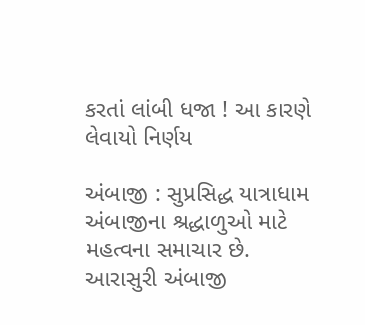કરતાં લાંબી ધજા ! આ કારણે લેવાયો નિર્ણય

અંબાજી : સુપ્રસિદ્ધ યાત્રાધામ અંબાજીના શ્રદ્ધાળુઓ માટે મહત્વના સમાચાર છે. આરાસુરી અંબાજી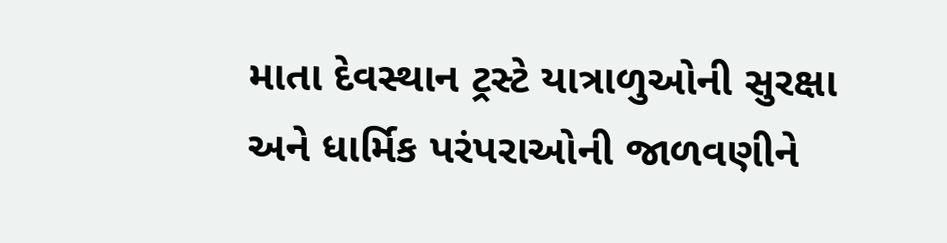માતા દેવસ્થાન ટ્રસ્ટે યાત્રાળુઓની સુરક્ષા અને ધાર્મિક પરંપરાઓની જાળવણીને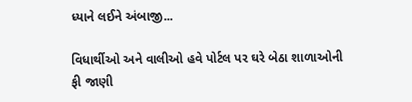ધ્યાને લઈને અંબાજી...

વિધાર્થીઓ અને વાલીઓ હવે પોર્ટલ પર ઘરે બેઠા શાળાઓની ફી જાણી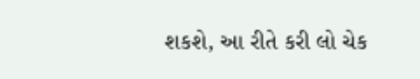શકશે, આ રીતે કરી લો ચેક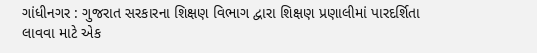ગાંધીનગર : ગુજરાત સરકારના શિક્ષણ વિભાગ દ્વારા શિક્ષણ પ્રણાલીમાં પારદર્શિતા લાવવા માટે એક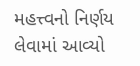મહત્ત્વનો નિર્ણય લેવામાં આવ્યો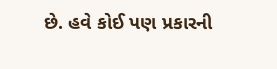છે. હવે કોઈ પણ પ્રકારની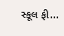સ્કૂલ ફી...